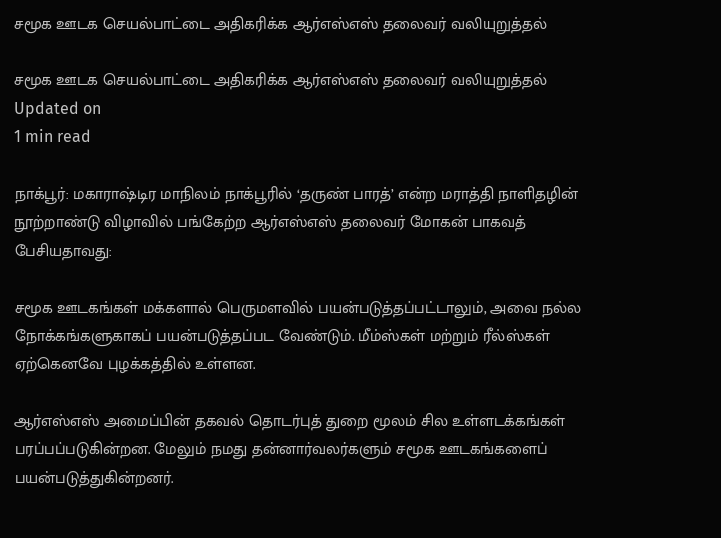சமூக ஊடக செயல்பாட்டை அதிகரிக்க ஆர்எஸ்எஸ் தலைவர் வலியுறுத்தல்

சமூக ஊடக செயல்பாட்டை அதிகரிக்க ஆர்எஸ்எஸ் தலைவர் வலியுறுத்தல்
Updated on
1 min read

நாக்பூர்: மகாராஷ்டிர மாநிலம் நாக்பூரில் ‘தருண் பாரத்’ என்ற மராத்தி நாளிதழின் நூற்றாண்டு விழாவில் பங்கேற்ற ஆர்எஸ்எஸ் தலைவர் மோகன் பாகவத் பேசியதாவது:

சமூக ஊடகங்கள் மக்களால் பெருமளவில் பயன்படுத்தப்பட்டாலும், அவை நல்ல நோக்கங்களுகாகப் பயன்படுத்தப்பட வேண்டும். மீம்ஸ்கள் மற்றும் ரீல்ஸ்கள் ஏற்கெனவே புழக்கத்தில் உள்ளன.

ஆர்எஸ்எஸ் அமைப்பின் தகவல் தொடர்புத் துறை மூலம் சில உள்ளடக்கங்கள் பரப்பப்படுகின்றன. மேலும் நமது தன்னார்வலர்களும் சமூக ஊடகங்களைப் பயன்படுத்துகின்றனர்.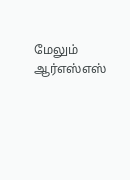மேலும் ஆர்எஸ்எஸ்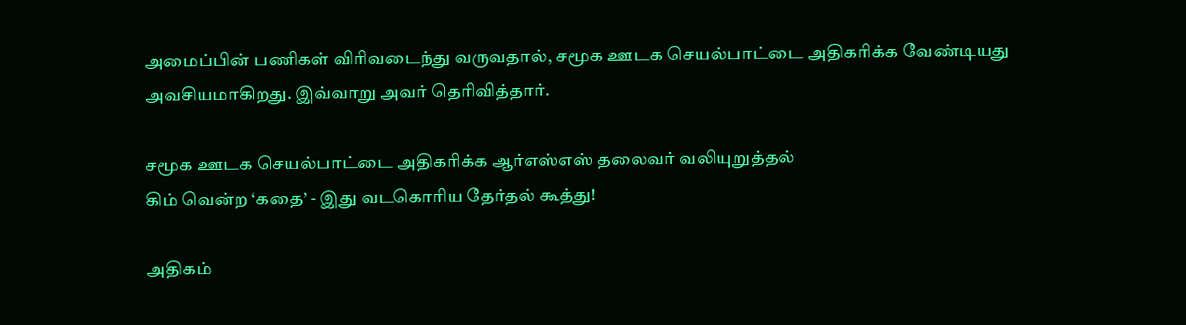அமைப்பின் பணிகள் விரிவடைந்து வருவதால், சமூக ஊடக செயல்பாட்டை அதிகரிக்க வேண்டியது அவசியமாகிறது. இவ்வாறு அவர் தெரிவித்தார்.

சமூக ஊடக செயல்பாட்டை அதிகரிக்க ஆர்எஸ்எஸ் தலைவர் வலியுறுத்தல்
கிம் வென்ற ‘கதை’ - இது வடகொரிய தேர்தல் கூத்து!

அதிகம்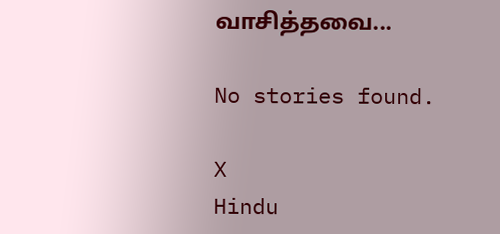வாசித்தவை...

No stories found.

X
Hindu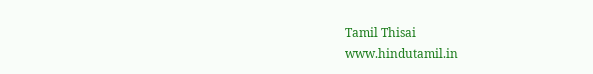Tamil Thisai
www.hindutamil.in